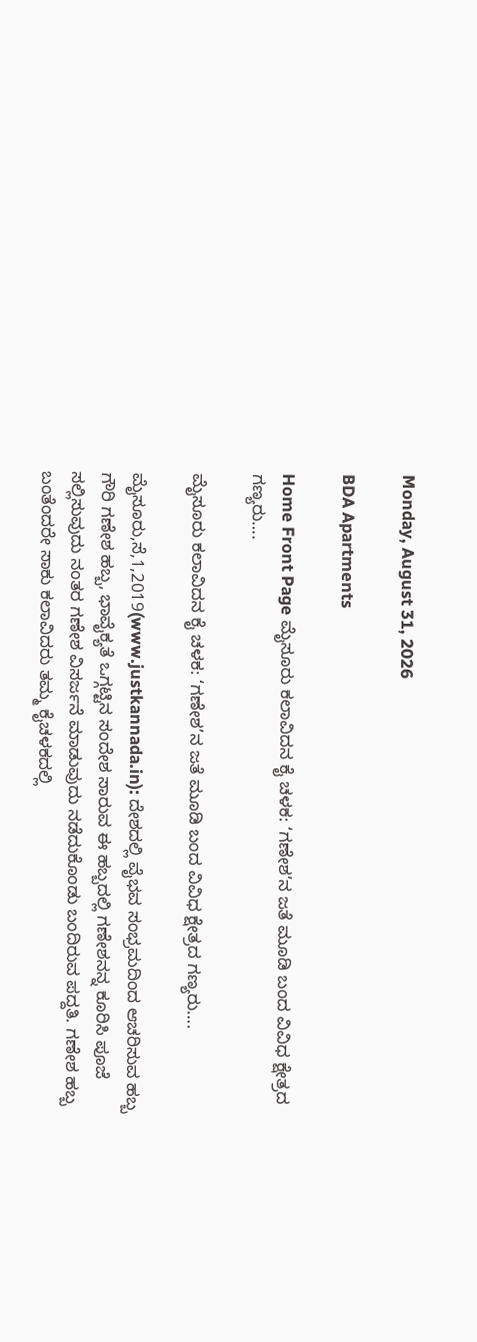Monday, August 31, 2026

BDA Apartments

Home Front Page ಮೈಸೂರು ಕಲಾವಿದನ ಕೈ ಚಳಕ: ‘ಗಣೇಶ’ನ ಜತೆ ಮೂಡಿ ಬಂದ ವಿವಿಧ ಕ್ಷೇತ್ರದ ಗಣ್ಯರು….

ಮೈಸೂರು ಕಲಾವಿದನ ಕೈ ಚಳಕ: ‘ಗಣೇಶ’ನ ಜತೆ ಮೂಡಿ ಬಂದ ವಿವಿಧ ಕ್ಷೇತ್ರದ ಗಣ್ಯರು….

ಮೈಸೂರು,ಸೆ,1,2019(www.justkannada.in): ದೇಶದಲ್ಲಿ ವೈಭವ ಸಂಭ್ರಮದಿಂದ ಆಚರಿಸುವ ಹಬ್ಬ ಗೌರಿ ಗಣೇಶ ಹಬ್ಬ, ಭಾವೈಕ್ಯತೆ ಒಗ್ಗಟ್ಟಿನ ಸಂದೇಶ ಸಾರುವ ಈ ಹಬ್ಬದಲ್ಲಿ ಗಣೇಶನನ್ನ ಕೂರಿಸಿ ಪೂಜೆ ಸಲ್ಲಿಸುವುದು ನಂತರ ಗಣೇಶ ವಿಸರ್ಜನೆ ಮಾಡುವುದು ನಡೆದುಕೊಂಡು ಬಂದಿರುವ ಪದ್ದತಿ. ಗಣೇಶ ಹಬ್ಬ ಬಂತೆಂದರೇ ಸಾಕು ಕಲಾವಿದರು ತಮ್ಮ ಕೈಚಳಕದಲ್ಲಿ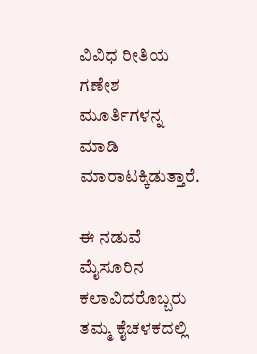ವಿವಿಧ ರೀತಿಯ ಗಣೇಶ ಮೂರ್ತಿಗಳನ್ನ ಮಾಡಿ ಮಾರಾಟಕ್ಕಿಡುತ್ತಾರೆ.

ಈ ನಡುವೆ ಮೈಸೂರಿನ ಕಲಾವಿದರೊಬ್ಬರು ತಮ್ಮ ಕೈಚಳಕದಲ್ಲಿ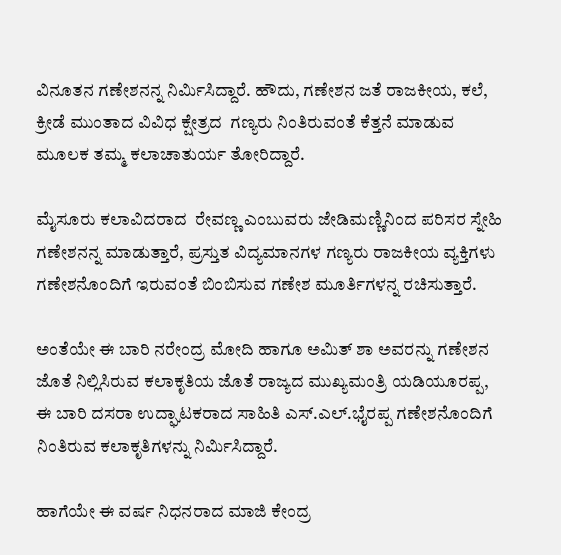ವಿನೂತನ ಗಣೇಶನನ್ನ ನಿರ್ಮಿಸಿದ್ದಾರೆ. ಹೌದು, ಗಣೇಶನ ಜತೆ ರಾಜಕೀಯ, ಕಲೆ, ಕ್ರೀಡೆ ಮುಂತಾದ ವಿವಿಧ ಕ್ಷೇತ್ರದ  ಗಣ್ಯರು ನಿಂತಿರುವಂತೆ ಕೆತ್ತನೆ ಮಾಡುವ ಮೂಲಕ ತಮ್ಮ ಕಲಾಚಾತುರ್ಯ ತೋರಿದ್ದಾರೆ.

ಮೈಸೂರು ಕಲಾವಿದರಾದ  ರೇವಣ್ಣ ಎಂಬುವರು ಜೇಡಿಮಣ್ಣಿನಿಂದ ಪರಿಸರ ಸ್ನೇಹಿ ಗಣೇಶನನ್ನ ಮಾಡುತ್ತಾರೆ, ಪ್ರಸ್ತುತ ವಿದ್ಯಮಾನಗಳ ಗಣ್ಯರು ರಾಜಕೀಯ ವ್ಯಕ್ತಿಗಳು ಗಣೇಶನೊಂದಿಗೆ ಇರುವಂತೆ ಬಿಂಬಿಸುವ ಗಣೇಶ ಮೂರ್ತಿಗಳನ್ನ ರಚಿಸುತ್ತಾರೆ.

ಅಂತೆಯೇ ಈ ಬಾರಿ ನರೇಂದ್ರ ಮೋದಿ ಹಾಗೂ ಅಮಿತ್ ಶಾ ಅವರನ್ನು ಗಣೇಶನ ಜೊತೆ ನಿಲ್ಲಿಸಿರುವ ಕಲಾಕೃತಿಯ ಜೊತೆ ರಾಜ್ಯದ ಮುಖ್ಯಮಂತ್ರಿ ಯಡಿಯೂರಪ್ಪ, ಈ ಬಾರಿ ದಸರಾ ಉದ್ಘಾಟಕರಾದ ಸಾಹಿತಿ ಎಸ್.ಎಲ್.ಭೈರಪ್ಪ ಗಣೇಶನೊಂದಿಗೆ ನಿಂತಿರುವ ಕಲಾಕೃತಿಗಳನ್ನು ನಿರ್ಮಿಸಿದ್ದಾರೆ.

ಹಾಗೆಯೇ ಈ ವರ್ಷ ನಿಧನರಾದ ಮಾಜಿ ಕೇಂದ್ರ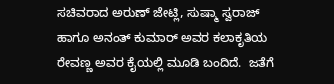ಸಚಿವರಾದ ಅರುಣ್ ಜೇಟ್ಲಿ, ಸುಷ್ಮಾ ಸ್ವರಾಜ್ ಹಾಗೂ ಅನಂತ್ ಕುಮಾರ್ ಅವರ ಕಲಾಕೃತಿಯ ರೇವಣ್ಣ ಅವರ ಕೈಯಲ್ಲಿ ಮೂಡಿ ಬಂದಿದೆ.  ಜತೆಗೆ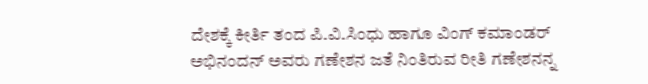ದೇಶಕ್ಕೆ ಕೀರ್ತಿ ತಂದ ಪಿ.ವಿ.ಸಿಂಧು ಹಾಗೂ ವಿಂಗ್ ಕಮಾಂಡರ್ ಅಭಿನಂದನ್ ಅವರು ಗಣೇಶನ ಜತೆ ನಿಂತಿರುವ ರೀತಿ ಗಣೇಶನನ್ನ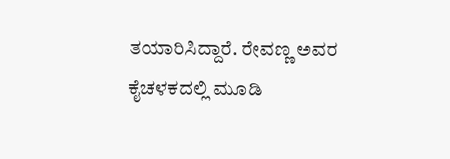ತಯಾರಿಸಿದ್ದಾರೆ. ರೇವಣ್ಣ ಅವರ ಕೈಚಳಕದಲ್ಲಿ ಮೂಡಿ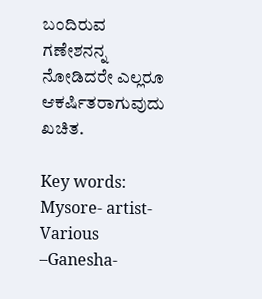ಬಂದಿರುವ ಗಣೇಶನನ್ನ ನೋಡಿದರೇ ಎಲ್ಲರೂ ಆಕರ್ಷಿತರಾಗುವುದು ಖಚಿತ.

Key words: Mysore- artist- Various –Ganesha-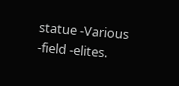statue -Various -field -elites.